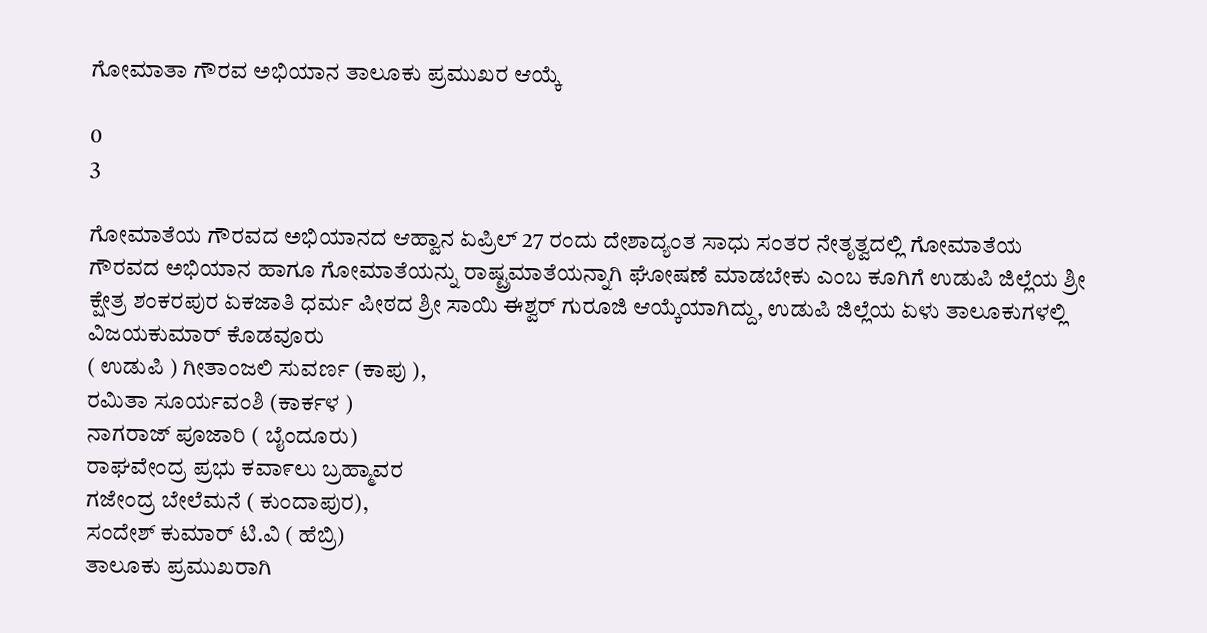ಗೋಮಾತಾ ಗೌರವ ಅಭಿಯಾನ ತಾಲೂಕು ಪ್ರಮುಖರ ಆಯ್ಕೆ

0
3

ಗೋಮಾತೆಯ ಗೌರವದ ಅಭಿಯಾನದ ಆಹ್ವಾನ ಏಪ್ರಿಲ್ 27 ರಂದು ದೇಶಾದ್ಯಂತ ಸಾಧು ಸಂತರ ನೇತೃತ್ವದಲ್ಲಿ ಗೋಮಾತೆಯ ಗೌರವದ ಅಭಿಯಾನ ಹಾಗೂ ಗೋಮಾತೆಯನ್ನು ರಾಷ್ಟ್ರಮಾತೆಯನ್ನಾಗಿ ಘೋಷಣೆ ಮಾಡಬೇಕು ಎಂಬ ಕೂಗಿಗೆ ಉಡುಪಿ ಜಿಲ್ಲೆಯ ಶ್ರೀ ಕ್ಷೇತ್ರ ಶಂಕರಪುರ ಏಕಜಾತಿ ಧರ್ಮ ಪೀಠದ ಶ್ರೀ ಸಾಯಿ ಈಶ್ವರ್ ಗುರೂಜಿ ಆಯ್ಕೆಯಾಗಿದ್ದು, ಉಡುಪಿ ಜಿಲ್ಲೆಯ ಏಳು ತಾಲೂಕುಗಳಲ್ಲಿ
ವಿಜಯಕುಮಾರ್ ಕೊಡವೂರು
( ಉಡುಪಿ ) ಗೀತಾಂಜಲಿ ಸುವರ್ಣ (ಕಾಪು ),
ರಮಿತಾ ಸೂರ್ಯವಂಶಿ (ಕಾರ್ಕಳ )
ನಾಗರಾಜ್ ಪೂಜಾರಿ ( ಬೈಂದೂರು)
ರಾಘವೇಂದ್ರ ಪ್ರಭು ಕವಾ೯ಲು ಬ್ರಹ್ಮಾವರ
ಗಜೇಂದ್ರ ಬೇಲೆಮನೆ ( ಕುಂದಾಪುರ),
ಸಂದೇಶ್ ಕುಮಾರ್ ಟಿ.ವಿ ( ಹೆಬ್ರಿ)
ತಾಲೂಕು ಪ್ರಮುಖರಾಗಿ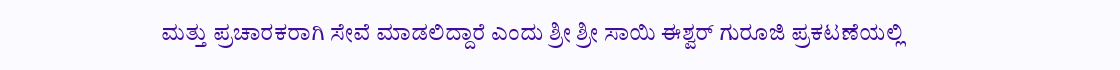ಮತ್ತು ಪ್ರಚಾರಕರಾಗಿ ಸೇವೆ ಮಾಡಲಿದ್ದಾರೆ ಎಂದು ಶ್ರೀ ಶ್ರೀ ಸಾಯಿ ಈಶ್ವರ್ ಗುರೂಜಿ ಪ್ರಕಟಣೆಯಲ್ಲಿ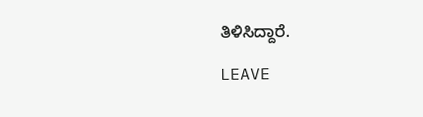ತಿಳಿಸಿದ್ದಾರೆ.

LEAVE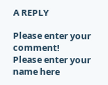A REPLY

Please enter your comment!
Please enter your name here